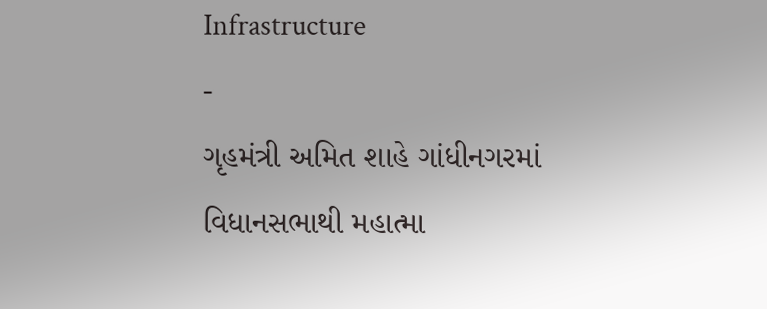Infrastructure
-
ગૃહમંત્રી અમિત શાહે ગાંધીનગરમાં વિધાનસભાથી મહાત્મા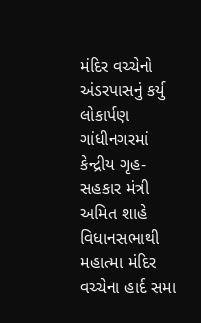મંદિર વચ્ચેનો અંડરપાસનું કર્યુ લોકાર્પણ
ગાંધીનગરમાં કેન્દ્રીય ગૃહ-સહકાર મંત્રી અમિત શાહે વિધાનસભાથી મહાત્મા મંદિર વચ્ચેના હાર્દ સમા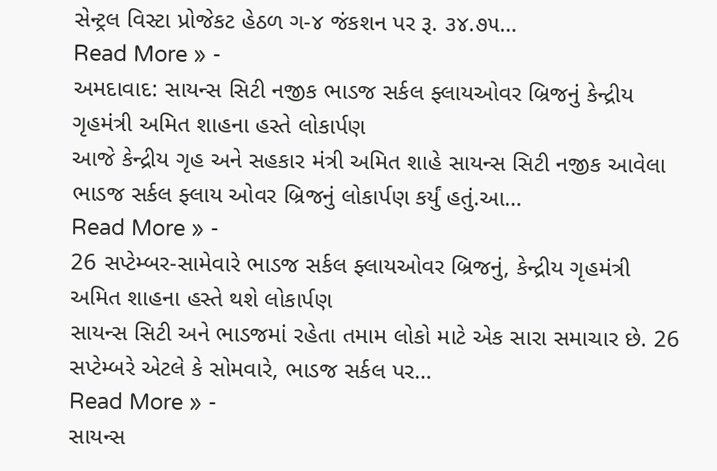સેન્ટ્રલ વિસ્ટા પ્રોજેકટ હેઠળ ગ-૪ જંકશન પર રૂ. ૩૪.૭૫…
Read More » -
અમદાવાદ: સાયન્સ સિટી નજીક ભાડજ સર્કલ ફ્લાયઓવર બ્રિજનું કેન્દ્રીય ગૃહમંત્રી અમિત શાહના હસ્તે લોકાર્પણ
આજે કેન્દ્રીય ગૃહ અને સહકાર મંત્રી અમિત શાહે સાયન્સ સિટી નજીક આવેલા ભાડજ સર્કલ ફ્લાય ઓવર બ્રિજનું લોકાર્પણ કર્યું હતું.આ…
Read More » -
26 સપ્ટેમ્બર-સામેવારે ભાડજ સર્કલ ફ્લાયઓવર બ્રિજનું, કેન્દ્રીય ગૃહમંત્રી અમિત શાહના હસ્તે થશે લોકાર્પણ
સાયન્સ સિટી અને ભાડજમાં રહેતા તમામ લોકો માટે એક સારા સમાચાર છે. 26 સપ્ટેમ્બરે એટલે કે સોમવારે, ભાડજ સર્કલ પર…
Read More » -
સાયન્સ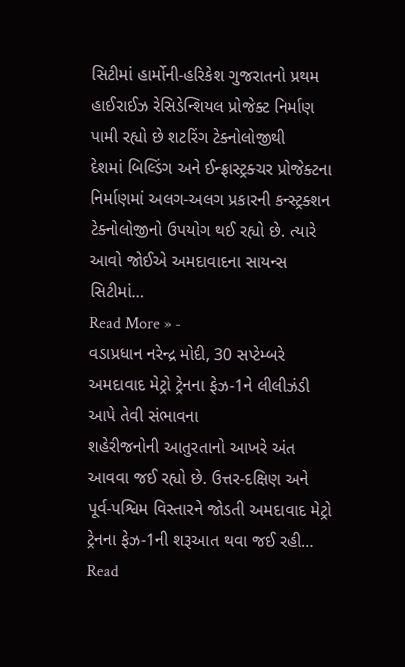સિટીમાં હાર્મોની-હરિકેશ ગુજરાતનો પ્રથમ હાઈરાઈઝ રેસિડેન્શિયલ પ્રોજેક્ટ નિર્માણ પામી રહ્યો છે શટરિંગ ટેક્નોલોજીથી
દેશમાં બિલ્ડિંગ અને ઈન્ફ્રાસ્ટ્રક્ચર પ્રોજેક્ટના નિર્માણમાં અલગ-અલગ પ્રકારની કન્સ્ટ્રક્શન ટેક્નોલોજીનો ઉપયોગ થઈ રહ્યો છે. ત્યારે આવો જોઈએ અમદાવાદના સાયન્સ સિટીમાં…
Read More » -
વડાપ્રધાન નરેન્દ્ર મોદી, 30 સપ્ટેમ્બરે અમદાવાદ મેટ્રો ટ્રેનના ફેઝ-1ને લીલીઝંડી આપે તેવી સંભાવના
શહેરીજનોની આતુરતાનો આખરે અંત આવવા જઈ રહ્યો છે. ઉત્તર-દક્ષિણ અને પૂર્વ-પશ્વિમ વિસ્તારને જોડતી અમદાવાદ મેટ્રો ટ્રેનના ફેઝ-1ની શરૂઆત થવા જઈ રહી…
Read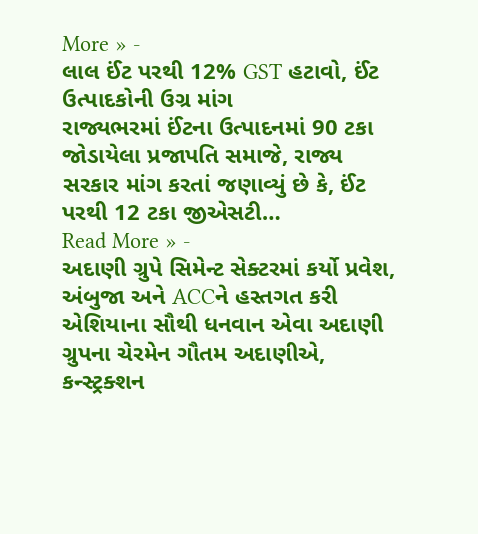More » -
લાલ ઈંટ પરથી 12% GST હટાવો, ઈંટ ઉત્પાદકોની ઉગ્ર માંગ
રાજ્યભરમાં ઈંટના ઉત્પાદનમાં 90 ટકા જોડાયેલા પ્રજાપતિ સમાજે, રાજ્ય સરકાર માંગ કરતાં જણાવ્યું છે કે, ઈંટ પરથી 12 ટકા જીએસટી…
Read More » -
અદાણી ગ્રુપે સિમેન્ટ સેક્ટરમાં કર્યો પ્રવેશ, અંબુજા અને ACCને હસ્તગત કરી
એશિયાના સૌથી ધનવાન એવા અદાણી ગ્રુપના ચેરમેન ગૌતમ અદાણીએ, કન્સ્ટ્રક્શન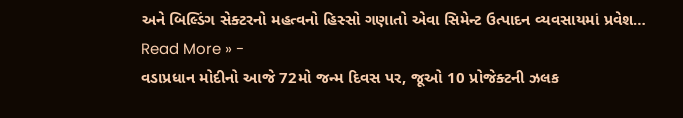અને બિલ્ડિંગ સેક્ટરનો મહત્વનો હિસ્સો ગણાતો એવા સિમેન્ટ ઉત્પાદન વ્યવસાયમાં પ્રવેશ…
Read More » -
વડાપ્રધાન મોદીનો આજે 72મો જન્મ દિવસ પર, જૂઓ 10 પ્રોજેક્ટની ઝલક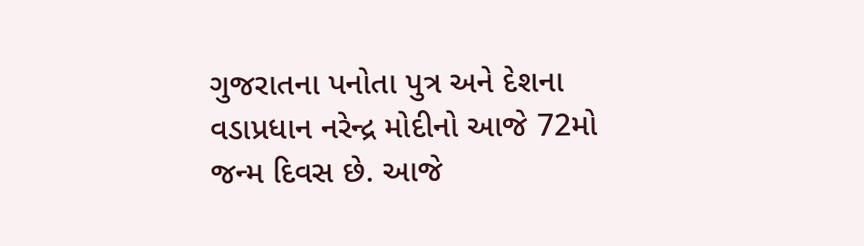ગુજરાતના પનોતા પુત્ર અને દેશના વડાપ્રધાન નરેન્દ્ર મોદીનો આજે 72મો જન્મ દિવસ છે. આજે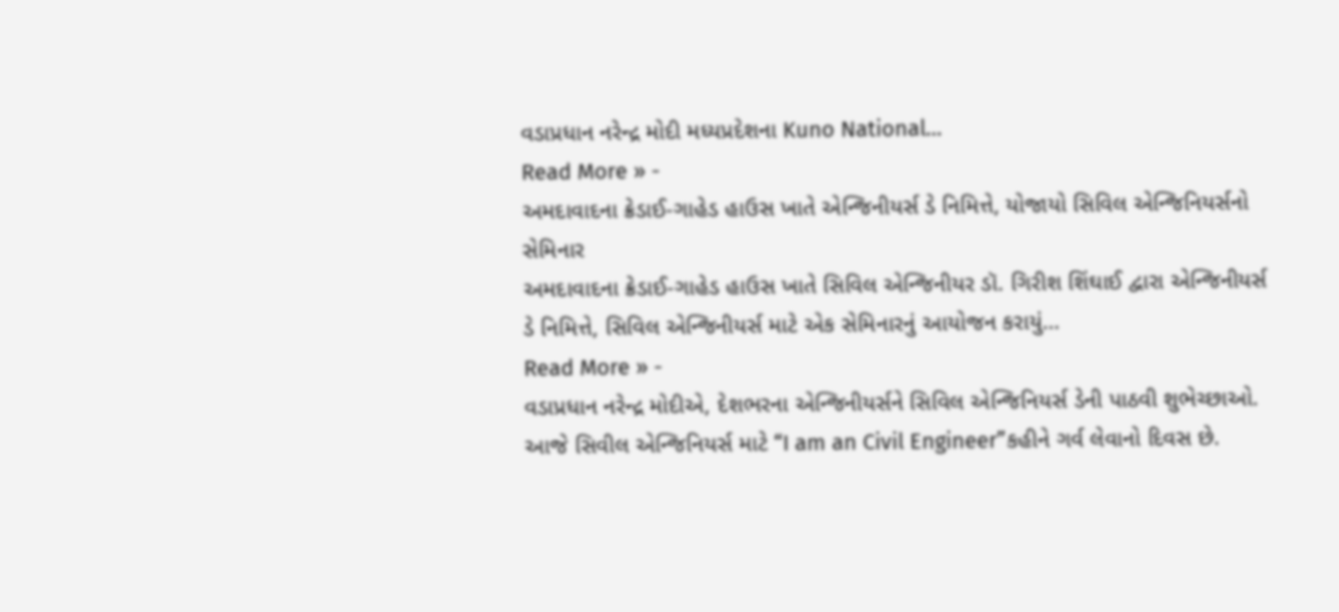વડાપ્રધાન નરેન્દ્ર મોદી મધ્યપ્રદેશના Kuno National…
Read More » -
અમદાવાદના ક્રેડાઈ-ગાહેડ હાઉસ ખાતે એન્જિનીયર્સ ડે નિમિત્તે, યોજાયો સિવિલ એન્જિનિયર્સનો સેમિનાર
અમદાવાદના ક્રેડાઈ-ગાહેડ હાઉસ ખાતે સિવિલ એન્જિનીયર ડૉ. ગિરીશ શિંઘાઈ દ્વારા એન્જિનીયર્સ ડે નિમિત્તે, સિવિલ એન્જિનીયર્સ માટે એક સેમિનારનું આયોજન કરાયું…
Read More » -
વડાપ્રધાન નરેન્દ્ર મોદીએ, દેશભરના એન્જિનીયર્સને સિવિલ એન્જિનિયર્સ ડેની પાઠવી શુભેચ્છાઓ.
આજે સિવીલ એન્જિનિયર્સ માટે “I am an Civil Engineer”કહીને ગર્વ લેવાનો દિવસ છે.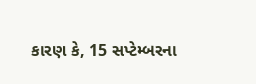કારણ કે, 15 સપ્ટેમ્બરના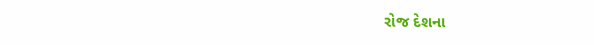રોજ દેશના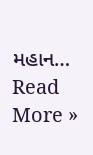મહાન…
Read More »